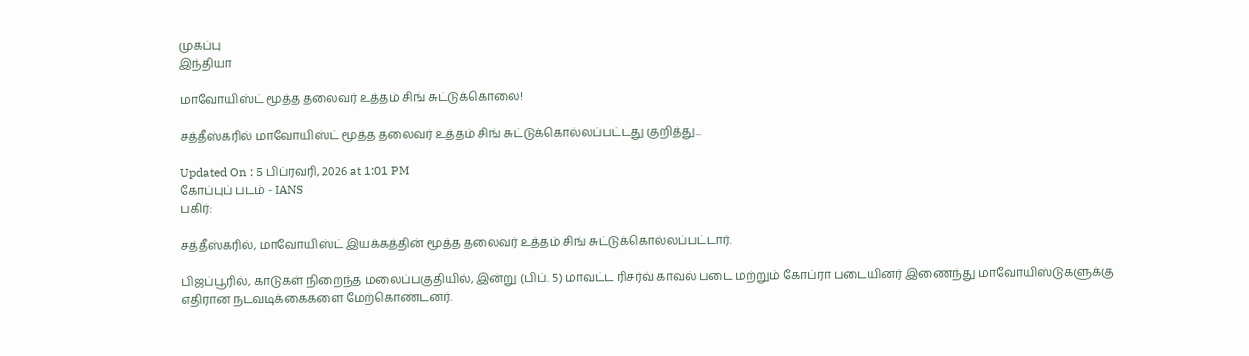முகப்பு
இந்தியா

மாவோயிஸ்ட் மூத்த தலைவர் உத்தம் சிங் சுட்டுக்கொலை!

சத்தீஸ்கரில் மாவோயிஸ்ட் மூத்த தலைவர் உத்தம் சிங் சுட்டுக்கொல்லப்பட்டது குறித்து...

Updated On : 5 பிப்ரவரி, 2026 at 1:01 PM
கோப்புப் படம் - IANS
பகிர்:

சத்தீஸ்கரில், மாவோயிஸ்ட் இயக்கத்தின் மூத்த தலைவர் உத்தம் சிங் சுட்டுக்கொல்லப்பட்டார்.

பிஜப்பூரில், காடுகள் நிறைந்த மலைப்பகுதியில், இன்று (பிப். 5) மாவட்ட ரிசர்வ் காவல் படை மற்றும் கோப்ரா படையினர் இணைந்து மாவோயிஸ்டுகளுக்கு எதிரான நடவடிக்கைகளை மேற்கொண்டனர்.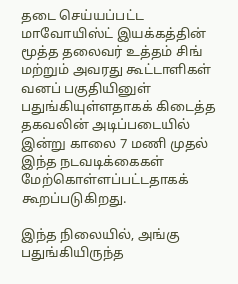தடை செய்யப்பட்ட மாவோயிஸ்ட் இயக்கத்தின் மூத்த தலைவர் உத்தம் சிங் மற்றும் அவரது கூட்டாளிகள் வனப் பகுதியினுள் பதுங்கியுள்ளதாகக் கிடைத்த தகவலின் அடிப்படையில் இன்று காலை 7 மணி முதல் இந்த நடவடிக்கைகள் மேற்கொள்ளப்பட்டதாகக் கூறப்படுகிறது.

இந்த நிலையில், அங்கு பதுங்கியிருந்த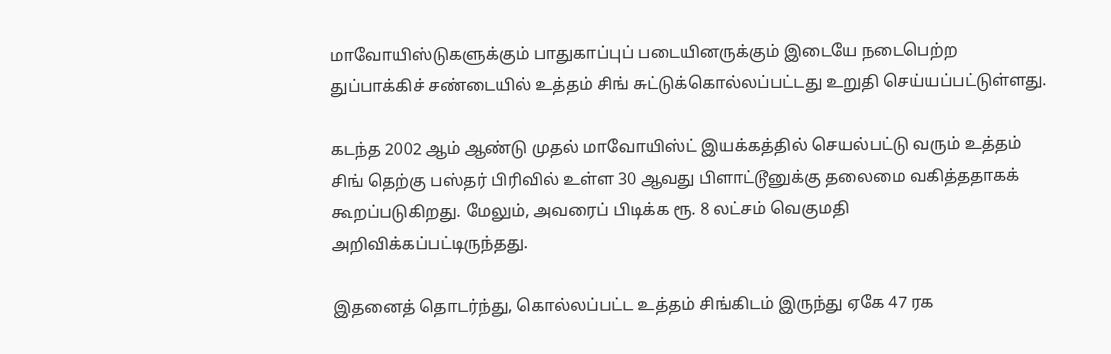மாவோயிஸ்டுகளுக்கும் பாதுகாப்புப் படையினருக்கும் இடையே நடைபெற்ற துப்பாக்கிச் சண்டையில் உத்தம் சிங் சுட்டுக்கொல்லப்பட்டது உறுதி செய்யப்பட்டுள்ளது.

கடந்த 2002 ஆம் ஆண்டு முதல் மாவோயிஸ்ட் இயக்கத்தில் செயல்பட்டு வரும் உத்தம் சிங் தெற்கு பஸ்தர் பிரிவில் உள்ள 30 ஆவது பிளாட்டூனுக்கு தலைமை வகித்ததாகக் கூறப்படுகிறது. மேலும், அவரைப் பிடிக்க ரூ. 8 லட்சம் வெகுமதி அறிவிக்கப்பட்டிருந்தது.

இதனைத் தொடர்ந்து, கொல்லப்பட்ட உத்தம் சிங்கிடம் இருந்து ஏகே 47 ரக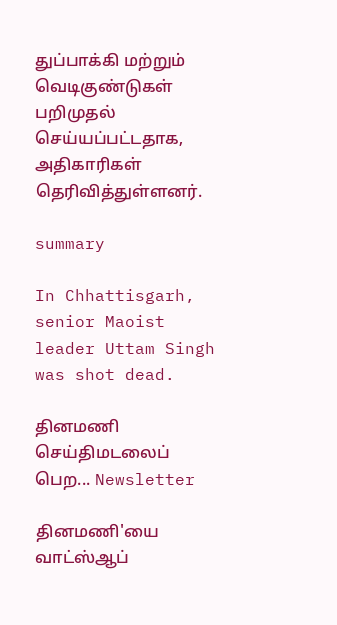துப்பாக்கி மற்றும் வெடிகுண்டுகள் பறிமுதல் செய்யப்பட்டதாக, அதிகாரிகள் தெரிவித்துள்ளனர்.

summary

In Chhattisgarh, senior Maoist leader Uttam Singh was shot dead.

தினமணி செய்திமடலைப் பெற... Newsletter

தினமணி'யை வாட்ஸ்ஆப்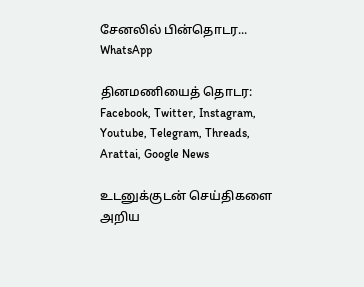சேனலில் பின்தொடர... WhatsApp

தினமணியைத் தொடர: Facebook, Twitter, Instagram, Youtube, Telegram, Threads, Arattai, Google News

உடனுக்குடன் செய்திகளை அறிய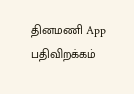தினமணி App பதிவிறக்கம்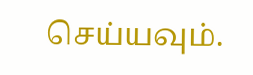செய்யவும்.